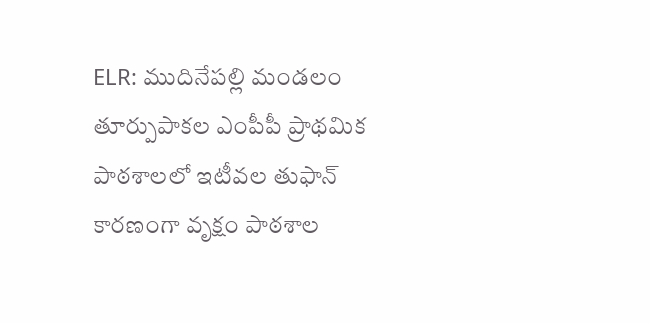ELR: ముదినేపల్లి మండలం తూర్పుపాకల ఎంపీపీ ప్రాథమిక పాఠశాలలో ఇటీవల తుఫాన్ కారణంగా వృక్షం పాఠశాల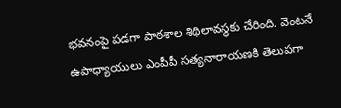భవనంపై పడగా పాఠశాల శిథిలావస్థకు చేరింది. వెంటనే ఉపాధ్యాయులు ఎంపీపీ సత్యనారాయణకి తెలుపగా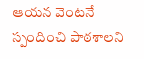ఆయన వెంటనే స్పందించి పాఠశాలని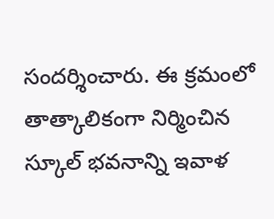సందర్శించారు. ఈ క్రమంలో తాత్కాలికంగా నిర్మించిన స్కూల్ భవనాన్ని ఇవాళ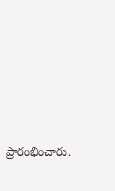ప్రారంభించారు.